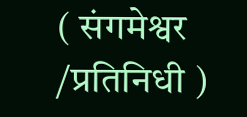( संगमेश्वर /प्रतिनिधी )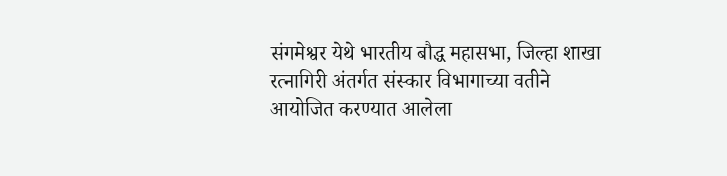संगमेश्वर येथे भारतीय बौद्ध महासभा, जिल्हा शाखा रत्नागिरी अंतर्गत संस्कार विभागाच्या वतीने आयोजित करण्यात आलेला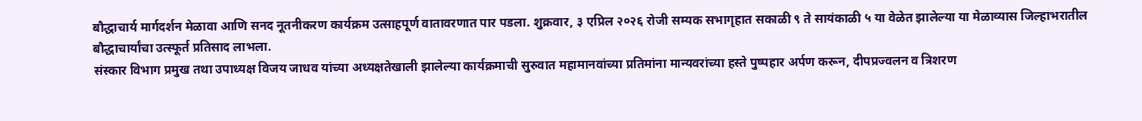बौद्धाचार्य मार्गदर्शन मेळावा आणि सनद नूतनीकरण कार्यक्रम उत्साहपूर्ण वातावरणात पार पडला. शुक्रवार, ३ एप्रिल २०२६ रोजी सम्यक सभागृहात सकाळी ९ ते सायंकाळी ५ या वेळेत झालेल्या या मेळाव्यास जिल्हाभरातील बौद्धाचार्यांचा उत्स्फूर्त प्रतिसाद लाभला.
संस्कार विभाग प्रमुख तथा उपाध्यक्ष विजय जाधव यांच्या अध्यक्षतेखाली झालेल्या कार्यक्रमाची सुरुवात महामानवांच्या प्रतिमांना मान्यवरांच्या हस्ते पुष्पहार अर्पण करून, दीपप्रज्वलन व त्रिशरण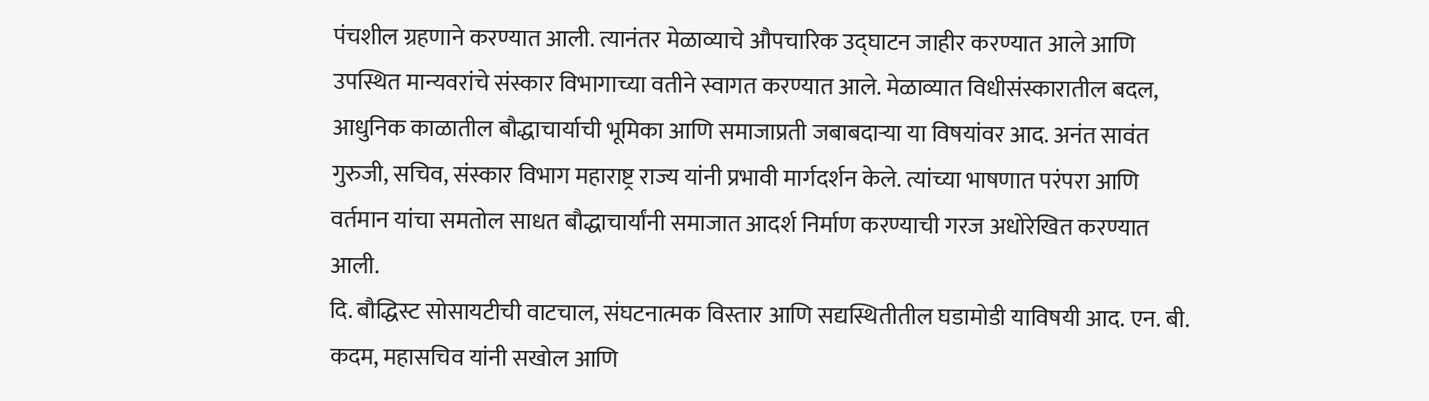पंचशील ग्रहणाने करण्यात आली. त्यानंतर मेळाव्याचे औपचारिक उद्घाटन जाहीर करण्यात आले आणि उपस्थित मान्यवरांचे संस्कार विभागाच्या वतीने स्वागत करण्यात आले. मेळाव्यात विधीसंस्कारातील बदल, आधुनिक काळातील बौद्धाचार्याची भूमिका आणि समाजाप्रती जबाबदाऱ्या या विषयांवर आद. अनंत सावंत गुरुजी, सचिव, संस्कार विभाग महाराष्ट्र राज्य यांनी प्रभावी मार्गदर्शन केले. त्यांच्या भाषणात परंपरा आणि वर्तमान यांचा समतोल साधत बौद्धाचार्यांनी समाजात आदर्श निर्माण करण्याची गरज अधोरेखित करण्यात आली.
दि. बौद्धिस्ट सोसायटीची वाटचाल, संघटनात्मक विस्तार आणि सद्यस्थितीतील घडामोडी याविषयी आद. एन. बी. कदम, महासचिव यांनी सखोल आणि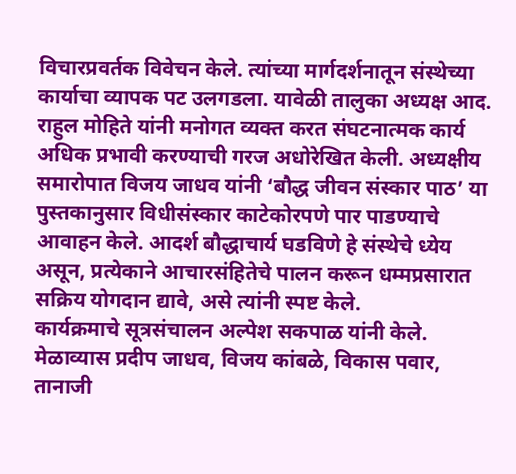विचारप्रवर्तक विवेचन केले. त्यांच्या मार्गदर्शनातून संस्थेच्या कार्याचा व्यापक पट उलगडला. यावेळी तालुका अध्यक्ष आद. राहुल मोहिते यांनी मनोगत व्यक्त करत संघटनात्मक कार्य अधिक प्रभावी करण्याची गरज अधोरेखित केली. अध्यक्षीय समारोपात विजय जाधव यांनी ‘बौद्ध जीवन संस्कार पाठ’ या पुस्तकानुसार विधीसंस्कार काटेकोरपणे पार पाडण्याचे आवाहन केले. आदर्श बौद्धाचार्य घडविणे हे संस्थेचे ध्येय असून, प्रत्येकाने आचारसंहितेचे पालन करून धम्मप्रसारात सक्रिय योगदान द्यावे, असे त्यांनी स्पष्ट केले.
कार्यक्रमाचे सूत्रसंचालन अल्पेश सकपाळ यांनी केले. मेळाव्यास प्रदीप जाधव, विजय कांबळे, विकास पवार, तानाजी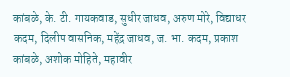कांबळे, के. टी. गायकवाड, सुधीर जाधव, अरुण मोरे, विद्याधर कदम, दिलीप वासनिक, महेंद्र जाधव, ज. भा. कदम, प्रकाश कांबळे, अशोक मोहिते, महावीर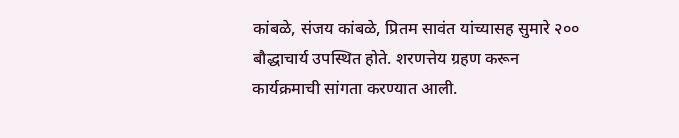कांबळे, संजय कांबळे, प्रितम सावंत यांच्यासह सुमारे २०० बौद्धाचार्य उपस्थित होते. शरणत्तेय ग्रहण करून कार्यक्रमाची सांगता करण्यात आली.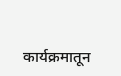कार्यक्रमातून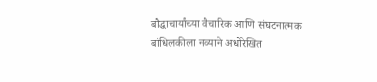बौद्धाचार्यांच्या वैचारिक आणि संघटनात्मक बांधिलकीला नव्याने अधोरेखित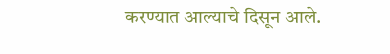करण्यात आल्याचे दिसून आले.